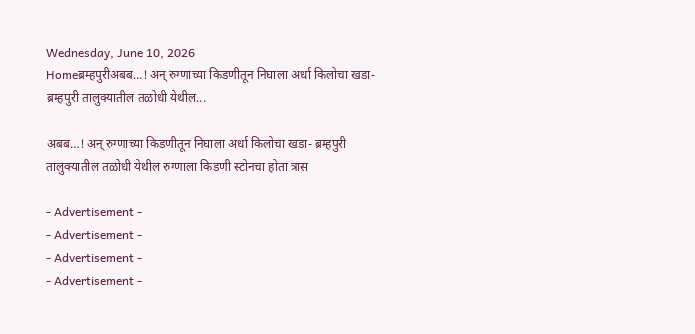Wednesday, June 10, 2026
Homeब्रम्हपुरीअबब...! अन् रुग्णाच्या किडणीतून निघाला अर्धा किलोचा खडा- ब्रम्हपुरी तालुक्यातील तळोधी येथील...

अबब…! अन् रुग्णाच्या किडणीतून निघाला अर्धा किलोचा खडा- ब्रम्हपुरी तालुक्यातील तळोधी येथील रुग्णाला किडणी स्टोनचा होता त्रास

- Advertisement -
- Advertisement -
- Advertisement -
- Advertisement -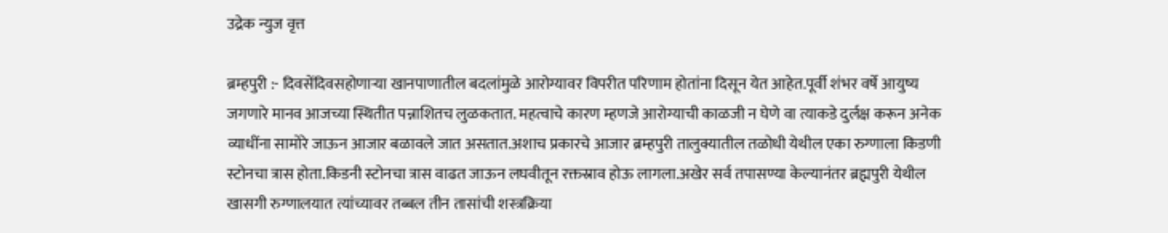उद्रेक न्युज वृत्त

ब्रम्हपुरी :- दिवसेंदिवसहोणाऱ्या खानपाणातील बदलांमुळे आरोग्यावर विपरीत परिणाम होतांना दिसून येत आहेत.पूर्वी शंभर वर्षे आयुष्य जगणारे मानव आजच्या स्थितीत पन्नाशितच लुळकतात. महत्वाचे कारण म्हणजे आरोग्याची काळजी न घेणे वा त्याकडे दुर्लक्ष करून अनेक व्याधींना सामोरे जाऊन आजार बळावले जात असतात.अशाच प्रकारचे आजार ब्रम्हपुरी तालुक्यातील तळोधी येथील एका रुग्णाला किडणी स्टोनचा त्रास होता.किडनी स्टोनचा त्रास वाढत जाऊन लघवीतून रक्तस्राव होऊ लागला.अखेर सर्व तपासण्या केल्यानंतर ब्रह्मपुरी येथील खासगी रुग्णालयात त्यांच्यावर तब्बल तीन तासांची शस्त्रक्रिया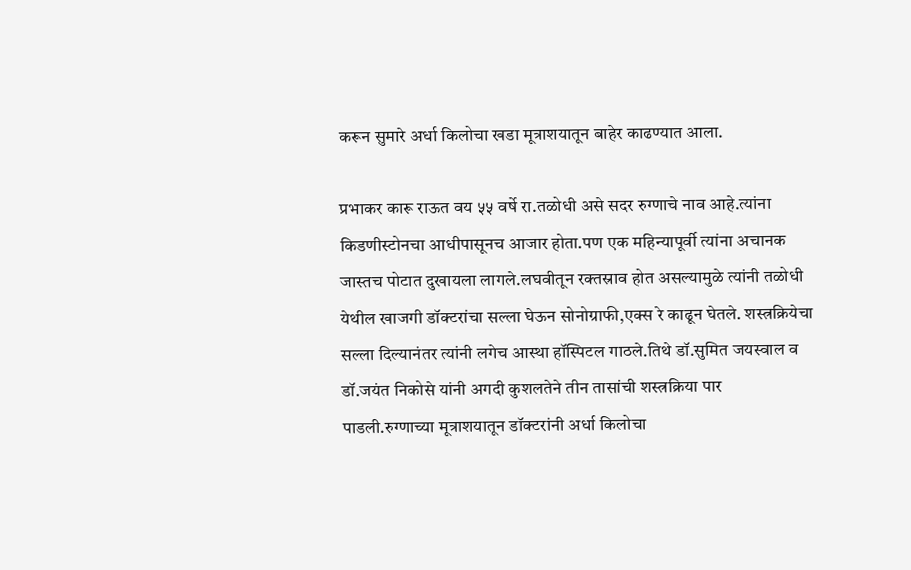करून सुमारे अर्धा किलोचा खडा मूत्राशयातून बाहेर काढण्यात आला.

प्रभाकर कारू राऊत वय ५५ वर्षे रा.तळोधी असे सदर रुग्णाचे नाव आहे.त्यांना किडणीस्टोनचा आधीपासूनच आजार होता.पण एक महिन्यापूर्वी त्यांना अचानक जास्तच पोटात दुखायला लागले.लघवीतून रक्तस्राव होत असल्यामुळे त्यांनी तळोधी येथील खाजगी डॉक्टरांचा सल्ला घेऊन सोनोग्राफी,एक्स रे काढून घेतले. शस्त्रक्रियेचा सल्ला दिल्यानंतर त्यांनी लगेच आस्था हॉस्पिटल गाठले.तिथे डॉ.सुमित जयस्वाल व डॉ.जयंत निकोसे यांनी अगदी कुशलतेने तीन तासांची शस्त्रक्रिया पार पाडली.रुग्णाच्या मूत्राशयातून डॉक्टरांनी अर्धा किलोचा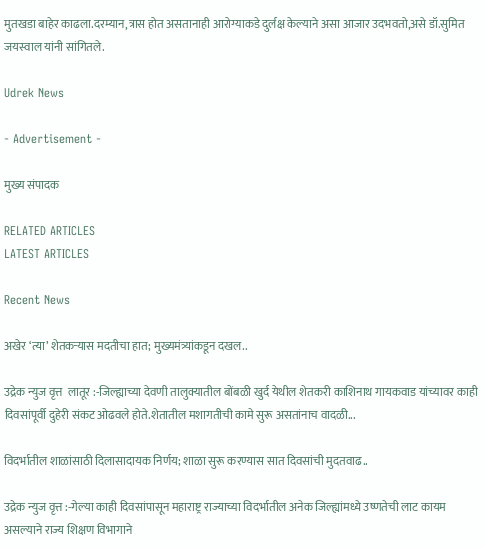मुतखडा बाहेर काढला.दरम्यान,त्रास होत असतानाही आरोग्याकडे दुर्लक्ष केल्याने असा आजार उदभवतो,असे डॉ.सुमित जयस्वाल यांनी सांगितले.

Udrek News

- Advertisement -

मुख्य संपादक

RELATED ARTICLES
LATEST ARTICLES

Recent News

अखेर ‘त्या’ शेतकऱ्यास मदतीचा हात; मुख्यमंत्र्यांकडून दखल..

उद्रेक न्युज वृत्त  लातूर :-जिल्ह्याच्या देवणी तालुक्यातील बोंबळी खुर्द येथील शेतकरी काशिनाथ गायकवाड यांच्यावर काही दिवसांपूर्वी दुहेरी संकट ओढवले होते.शेतातील मशागतीची कामे सुरू असतांनाच वादळी...

विदर्भातील शाळांसाठी दिलासादायक निर्णय; शाळा सुरू करण्यास सात दिवसांची मुदतवाढ..

उद्रेक न्युज वृत्त :-गेल्या काही दिवसांपासून महाराष्ट्र राज्याच्या विदर्भातील अनेक जिल्ह्यांमध्ये उष्णतेची लाट कायम असल्याने राज्य शिक्षण विभागाने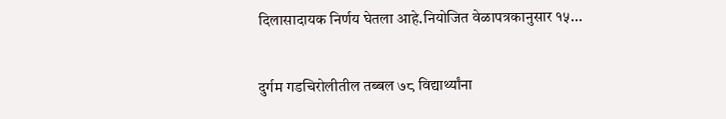दिलासादायक निर्णय घेतला आहे.नियोजित वेळापत्रकानुसार १५...

दुर्गम गडचिरोलीतील तब्बल ७८ विद्यार्थ्यांना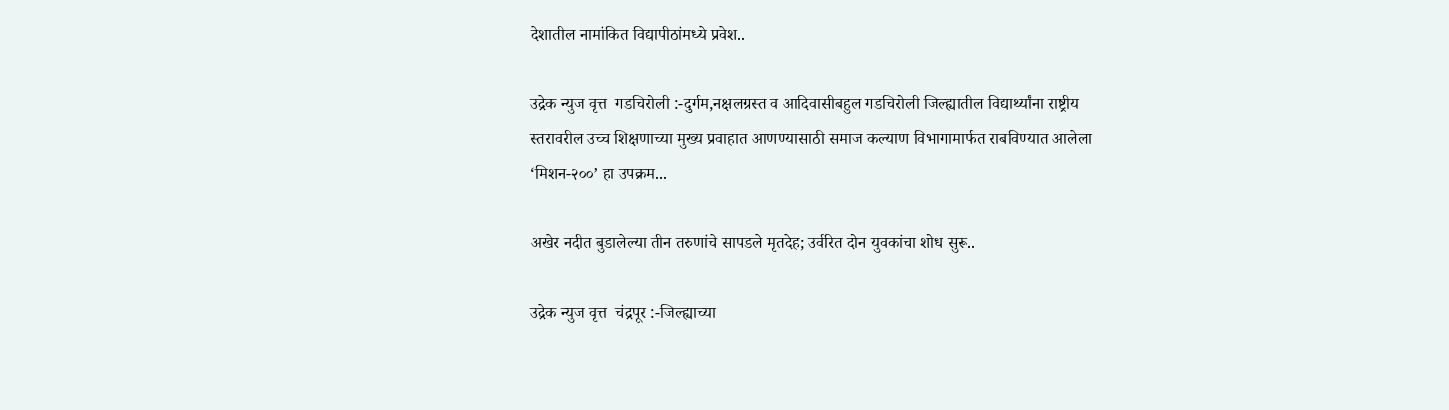देशातील नामांकित विद्यापीठांमध्ये प्रवेश..

उद्रेक न्युज वृत्त  गडचिरोली :-दुर्गम,नक्षलग्रस्त व आदिवासीबहुल गडचिरोली जिल्ह्यातील विद्यार्थ्यांना राष्ट्रीय स्तरावरील उच्च शिक्षणाच्या मुख्य प्रवाहात आणण्यासाठी समाज कल्याण विभागामार्फत राबविण्यात आलेला ‘मिशन-२००’ हा उपक्रम...

अखेर नदीत बुडालेल्या तीन तरुणांचे सापडले मृतदेह; उर्वरित दोन युवकांचा शोध सुरू..

उद्रेक न्युज वृत्त  चंद्रपूर :-जिल्ह्याच्या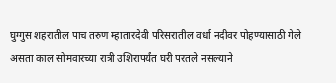घुग्गुस शहरातील पाच तरुण म्हातारदेवी परिसरातील वर्धा नदीवर पोहण्यासाठी गेले असता काल सोमवारच्या रात्री उशिरापर्यंत घरी परतले नसल्याने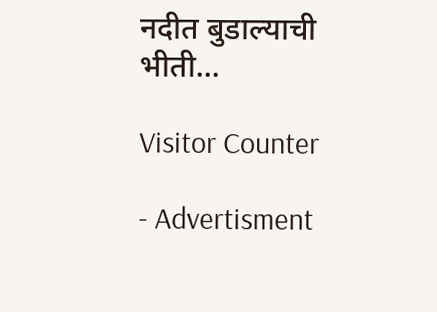नदीत बुडाल्याची भीती...

Visitor Counter

- Advertisment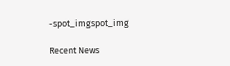-spot_imgspot_img

Recent News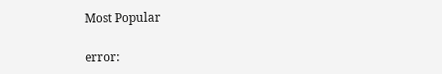Most Popular

error: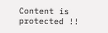Content is protected !!